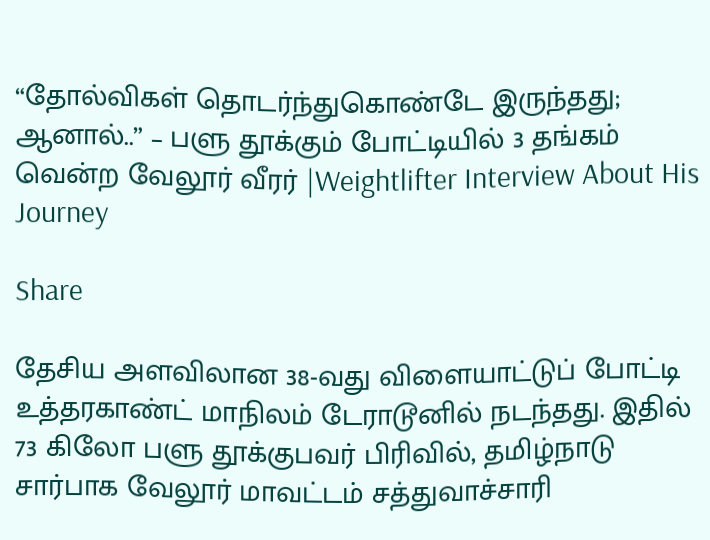“தோல்விகள் தொடர்ந்துகொண்டே இருந்தது; ஆனால்..” – பளு தூக்கும் போட்டியில் 3 தங்கம் வென்ற வேலூர் வீரர் |Weightlifter Interview About His Journey

Share

தேசிய அளவிலான 38-வது விளையாட்டுப் போட்டி உத்தரகாண்ட் மாநிலம் டேராடூனில் நடந்தது. இதில் 73 கிலோ பளு தூக்குபவர் பிரிவில், தமிழ்நாடு சார்பாக வேலூர் மாவட்டம் சத்துவாச்சாரி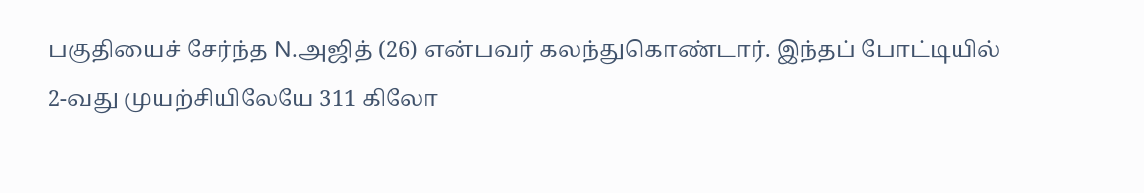பகுதியைச் சேர்ந்த N.அஜித் (26) என்பவர் கலந்துகொண்டார். இந்தப் போட்டியில் 2-வது முயற்சியிலேயே 311 கிலோ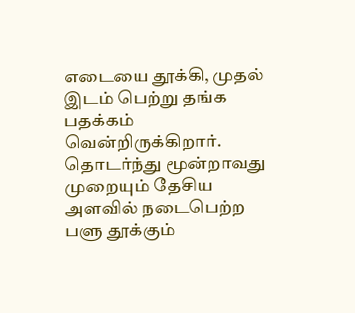எடையை தூக்கி, முதல் இடம் பெற்று தங்க பதக்கம் வென்றிருக்கிறார். தொடர்ந்து மூன்றாவது முறையும் தேசிய அளவில் நடைபெற்ற பளு தூக்கும்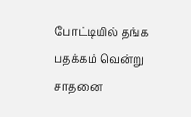போட்டியில் தங்க பதக்கம் வென்று சாதனை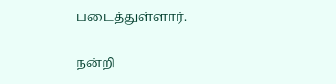படைத்துள்ளார்.

நன்றி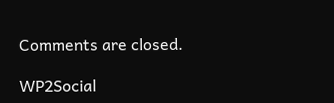Comments are closed.

WP2Social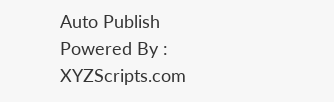Auto Publish Powered By : XYZScripts.com